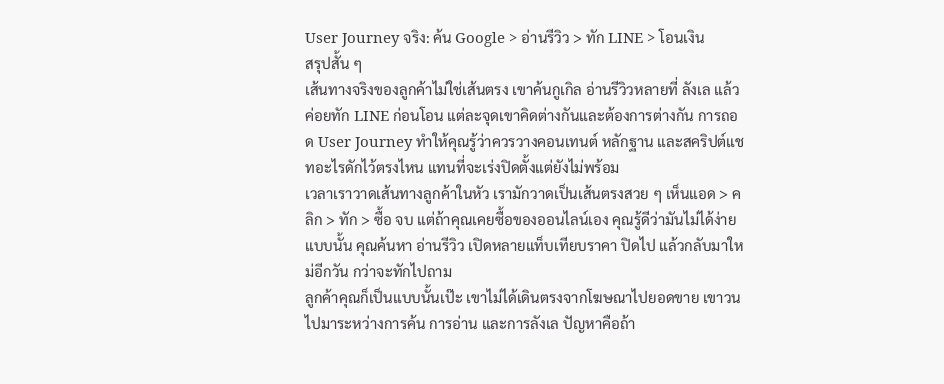User Journey จริง: ค้น Google > อ่านรีวิว > ทัก LINE > โอนเงิน
สรุปสั้น ๆ
เส้นทางจริงของลูกค้าไม่ใช่เส้นตรง เขาค้นกูเกิล อ่านรีวิวหลายที่ ลังเล แล้วค่อยทัก LINE ก่อนโอน แต่ละจุดเขาคิดต่างกันและต้องการต่างกัน การถอด User Journey ทำให้คุณรู้ว่าควรวางคอนเทนต์ หลักฐาน และสคริปต์แชทอะไรดักไว้ตรงไหน แทนที่จะเร่งปิดตั้งแต่ยังไม่พร้อม
เวลาเราวาดเส้นทางลูกค้าในหัว เรามักวาดเป็นเส้นตรงสวย ๆ เห็นแอด > คลิก > ทัก > ซื้อ จบ แต่ถ้าคุณเคยซื้อของออนไลน์เอง คุณรู้ดีว่ามันไม่ได้ง่ายแบบนั้น คุณค้นหา อ่านรีวิว เปิดหลายแท็บเทียบราคา ปิดไป แล้วกลับมาใหม่อีกวัน กว่าจะทักไปถาม
ลูกค้าคุณก็เป็นแบบนั้นเป๊ะ เขาไม่ได้เดินตรงจากโฆษณาไปยอดขาย เขาวนไปมาระหว่างการค้น การอ่าน และการลังเล ปัญหาคือถ้า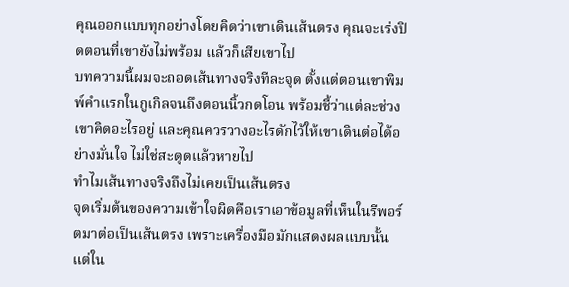คุณออกแบบทุกอย่างโดยคิดว่าเขาเดินเส้นตรง คุณจะเร่งปิดตอนที่เขายังไม่พร้อม แล้วก็เสียเขาไป
บทความนี้ผมจะถอดเส้นทางจริงทีละจุด ตั้งแต่ตอนเขาพิมพ์คำแรกในกูเกิลจนถึงตอนนิ้วกดโอน พร้อมชี้ว่าแต่ละช่วงเขาคิดอะไรอยู่ และคุณควรวางอะไรดักไว้ให้เขาเดินต่อได้อย่างมั่นใจ ไม่ใช่สะดุดแล้วหายไป
ทำไมเส้นทางจริงถึงไม่เคยเป็นเส้นตรง
จุดเริ่มต้นของความเข้าใจผิดคือเราเอาข้อมูลที่เห็นในรีพอร์ตมาต่อเป็นเส้นตรง เพราะเครื่องมือมักแสดงผลแบบนั้น แต่ใน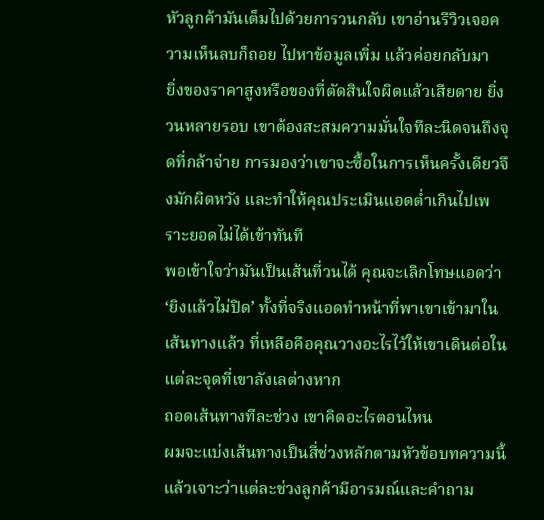หัวลูกค้ามันเต็มไปด้วยการวนกลับ เขาอ่านรีวิวเจอความเห็นลบก็ถอย ไปหาข้อมูลเพิ่ม แล้วค่อยกลับมา
ยิ่งของราคาสูงหรือของที่ตัดสินใจผิดแล้วเสียดาย ยิ่งวนหลายรอบ เขาต้องสะสมความมั่นใจทีละนิดจนถึงจุดที่กล้าจ่าย การมองว่าเขาจะซื้อในการเห็นครั้งเดียวจึงมักผิดหวัง และทำให้คุณประเมินแอดต่ำเกินไปเพราะยอดไม่ได้เข้าทันที
พอเข้าใจว่ามันเป็นเส้นที่วนได้ คุณจะเลิกโทษแอดว่า ‘ยิงแล้วไม่ปิด’ ทั้งที่จริงแอดทำหน้าที่พาเขาเข้ามาในเส้นทางแล้ว ที่เหลือคือคุณวางอะไรไว้ให้เขาเดินต่อในแต่ละจุดที่เขาลังเลต่างหาก
ถอดเส้นทางทีละช่วง เขาคิดอะไรตอนไหน
ผมจะแบ่งเส้นทางเป็นสี่ช่วงหลักตามหัวข้อบทความนี้ แล้วเจาะว่าแต่ละช่วงลูกค้ามีอารมณ์และคำถาม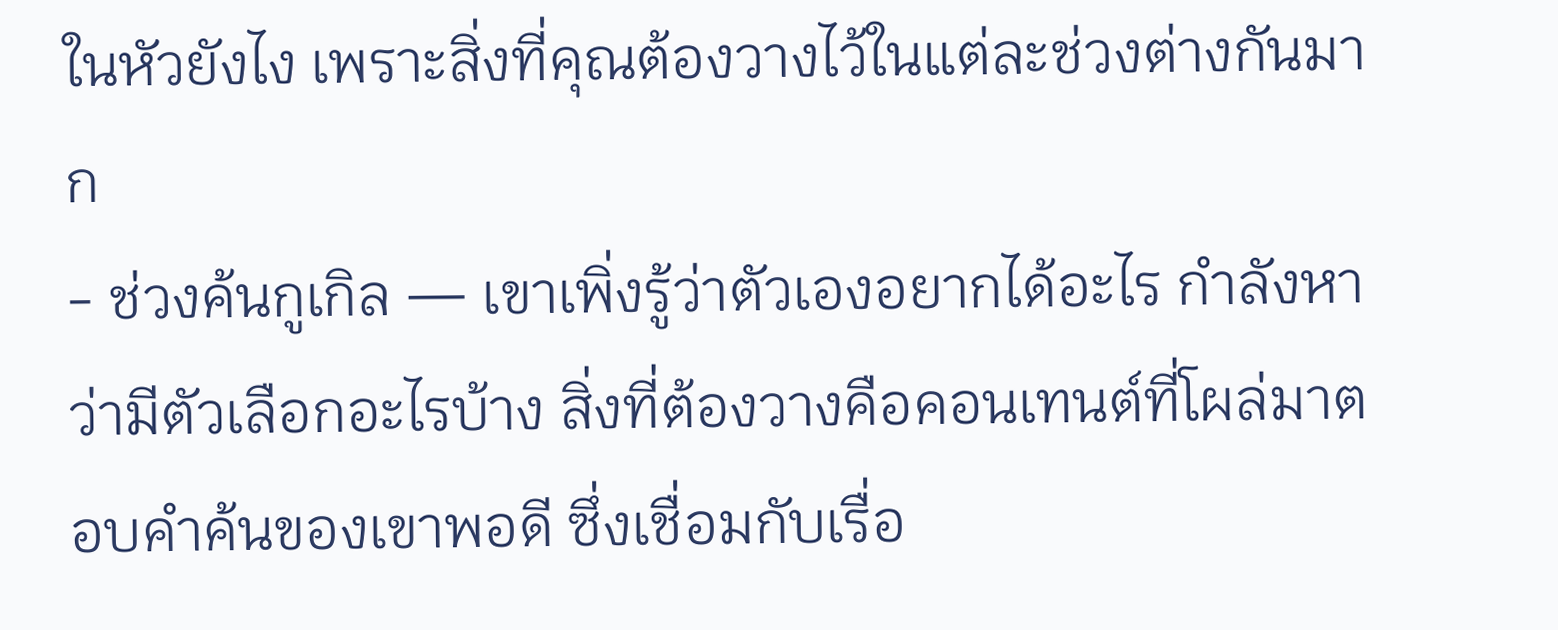ในหัวยังไง เพราะสิ่งที่คุณต้องวางไว้ในแต่ละช่วงต่างกันมาก
- ช่วงค้นกูเกิล — เขาเพิ่งรู้ว่าตัวเองอยากได้อะไร กำลังหาว่ามีตัวเลือกอะไรบ้าง สิ่งที่ต้องวางคือคอนเทนต์ที่โผล่มาตอบคำค้นของเขาพอดี ซึ่งเชื่อมกับเรื่อ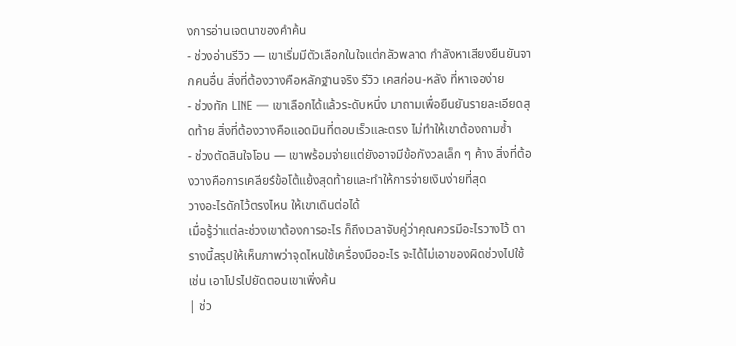งการอ่านเจตนาของคำค้น
- ช่วงอ่านรีวิว — เขาเริ่มมีตัวเลือกในใจแต่กลัวพลาด กำลังหาเสียงยืนยันจากคนอื่น สิ่งที่ต้องวางคือหลักฐานจริง รีวิว เคสก่อน-หลัง ที่หาเจอง่าย
- ช่วงทัก LINE — เขาเลือกได้แล้วระดับหนึ่ง มาถามเพื่อยืนยันรายละเอียดสุดท้าย สิ่งที่ต้องวางคือแอดมินที่ตอบเร็วและตรง ไม่ทำให้เขาต้องถามซ้ำ
- ช่วงตัดสินใจโอน — เขาพร้อมจ่ายแต่ยังอาจมีข้อกังวลเล็ก ๆ ค้าง สิ่งที่ต้องวางคือการเคลียร์ข้อโต้แย้งสุดท้ายและทำให้การจ่ายเงินง่ายที่สุด
วางอะไรดักไว้ตรงไหน ให้เขาเดินต่อได้
เมื่อรู้ว่าแต่ละช่วงเขาต้องการอะไร ก็ถึงเวลาจับคู่ว่าคุณควรมีอะไรวางไว้ ตารางนี้สรุปให้เห็นภาพว่าจุดไหนใช้เครื่องมืออะไร จะได้ไม่เอาของผิดช่วงไปใช้ เช่น เอาโปรไปยัดตอนเขาเพิ่งค้น
| ช่ว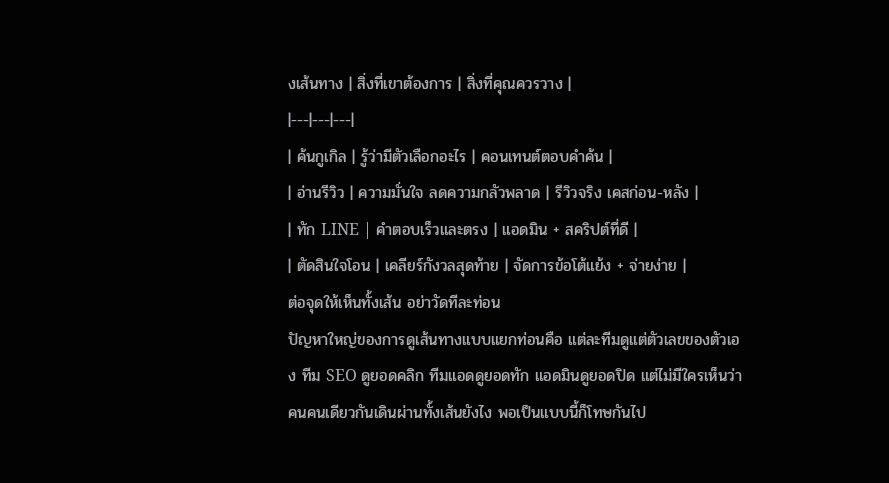งเส้นทาง | สิ่งที่เขาต้องการ | สิ่งที่คุณควรวาง |
|---|---|---|
| ค้นกูเกิล | รู้ว่ามีตัวเลือกอะไร | คอนเทนต์ตอบคำค้น |
| อ่านรีวิว | ความมั่นใจ ลดความกลัวพลาด | รีวิวจริง เคสก่อน-หลัง |
| ทัก LINE | คำตอบเร็วและตรง | แอดมิน + สคริปต์ที่ดี |
| ตัดสินใจโอน | เคลียร์กังวลสุดท้าย | จัดการข้อโต้แย้ง + จ่ายง่าย |
ต่อจุดให้เห็นทั้งเส้น อย่าวัดทีละท่อน
ปัญหาใหญ่ของการดูเส้นทางแบบแยกท่อนคือ แต่ละทีมดูแต่ตัวเลขของตัวเอง ทีม SEO ดูยอดคลิก ทีมแอดดูยอดทัก แอดมินดูยอดปิด แต่ไม่มีใครเห็นว่าคนคนเดียวกันเดินผ่านทั้งเส้นยังไง พอเป็นแบบนี้ก็โทษกันไป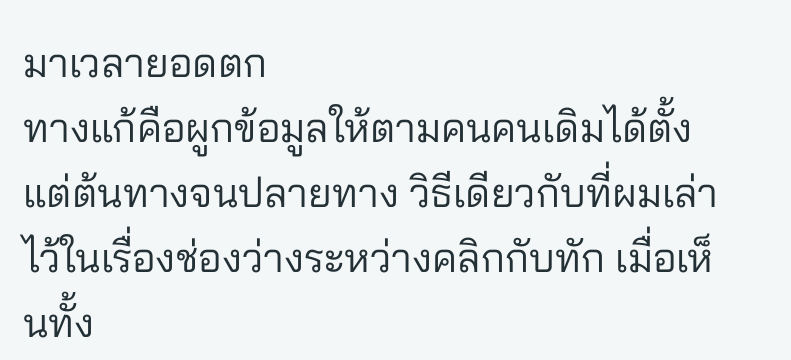มาเวลายอดตก
ทางแก้คือผูกข้อมูลให้ตามคนคนเดิมได้ตั้งแต่ต้นทางจนปลายทาง วิธีเดียวกับที่ผมเล่าไว้ในเรื่องช่องว่างระหว่างคลิกกับทัก เมื่อเห็นทั้ง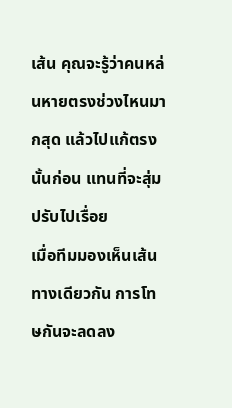เส้น คุณจะรู้ว่าคนหล่นหายตรงช่วงไหนมากสุด แล้วไปแก้ตรงนั้นก่อน แทนที่จะสุ่มปรับไปเรื่อย
เมื่อทีมมองเห็นเส้นทางเดียวกัน การโทษกันจะลดลง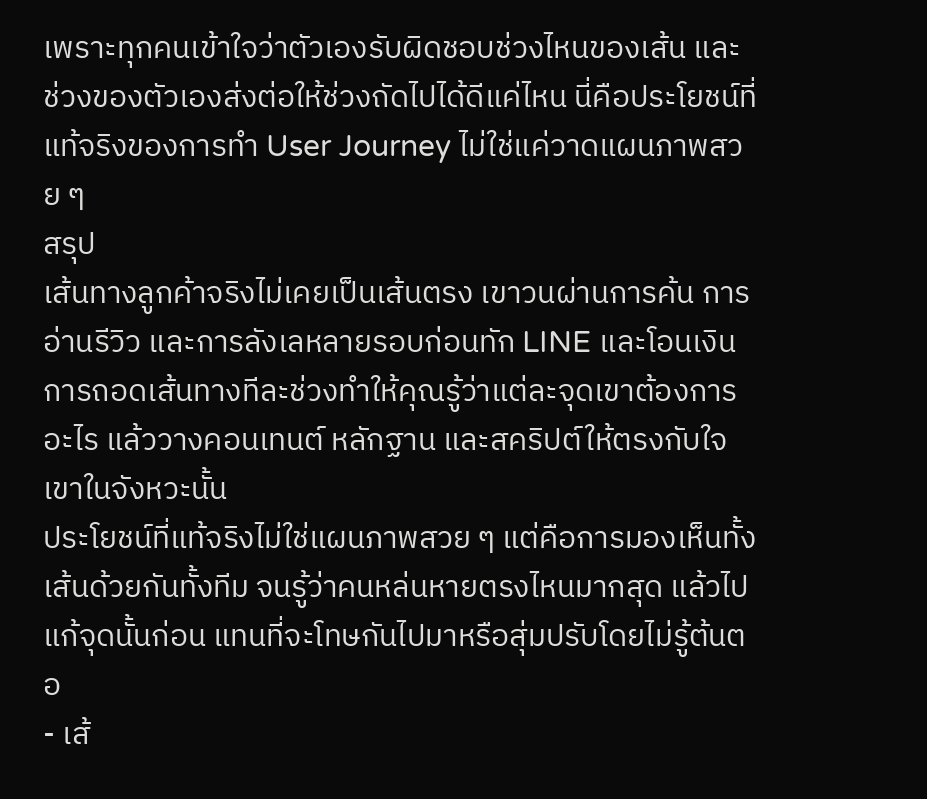เพราะทุกคนเข้าใจว่าตัวเองรับผิดชอบช่วงไหนของเส้น และช่วงของตัวเองส่งต่อให้ช่วงถัดไปได้ดีแค่ไหน นี่คือประโยชน์ที่แท้จริงของการทำ User Journey ไม่ใช่แค่วาดแผนภาพสวย ๆ
สรุป
เส้นทางลูกค้าจริงไม่เคยเป็นเส้นตรง เขาวนผ่านการค้น การอ่านรีวิว และการลังเลหลายรอบก่อนทัก LINE และโอนเงิน การถอดเส้นทางทีละช่วงทำให้คุณรู้ว่าแต่ละจุดเขาต้องการอะไร แล้ววางคอนเทนต์ หลักฐาน และสคริปต์ให้ตรงกับใจเขาในจังหวะนั้น
ประโยชน์ที่แท้จริงไม่ใช่แผนภาพสวย ๆ แต่คือการมองเห็นทั้งเส้นด้วยกันทั้งทีม จนรู้ว่าคนหล่นหายตรงไหนมากสุด แล้วไปแก้จุดนั้นก่อน แทนที่จะโทษกันไปมาหรือสุ่มปรับโดยไม่รู้ต้นตอ
- เส้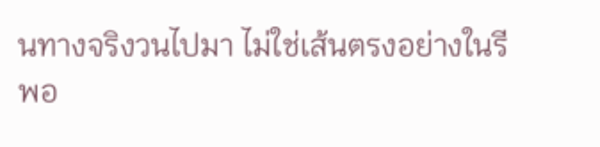นทางจริงวนไปมา ไม่ใช่เส้นตรงอย่างในรีพอ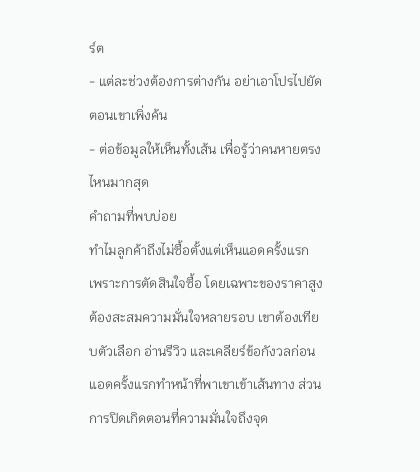ร์ต
- แต่ละช่วงต้องการต่างกัน อย่าเอาโปรไปยัดตอนเขาเพิ่งค้น
- ต่อข้อมูลให้เห็นทั้งเส้น เพื่อรู้ว่าคนหายตรงไหนมากสุด
คำถามที่พบบ่อย
ทำไมลูกค้าถึงไม่ซื้อตั้งแต่เห็นแอดครั้งแรก
เพราะการตัดสินใจซื้อ โดยเฉพาะของราคาสูง ต้องสะสมความมั่นใจหลายรอบ เขาต้องเทียบตัวเลือก อ่านรีวิว และเคลียร์ข้อกังวลก่อน แอดครั้งแรกทำหน้าที่พาเขาเข้าเส้นทาง ส่วนการปิดเกิดตอนที่ความมั่นใจถึงจุด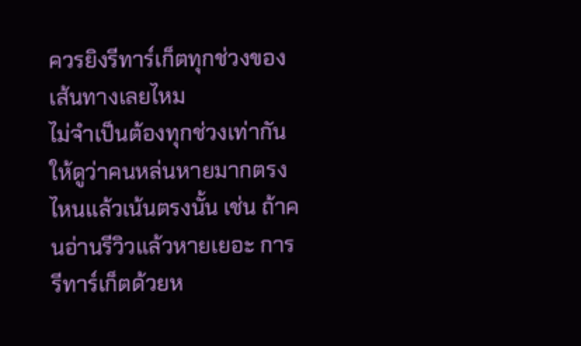ควรยิงรีทาร์เก็ตทุกช่วงของเส้นทางเลยไหม
ไม่จำเป็นต้องทุกช่วงเท่ากัน ให้ดูว่าคนหล่นหายมากตรงไหนแล้วเน้นตรงนั้น เช่น ถ้าคนอ่านรีวิวแล้วหายเยอะ การรีทาร์เก็ตด้วยห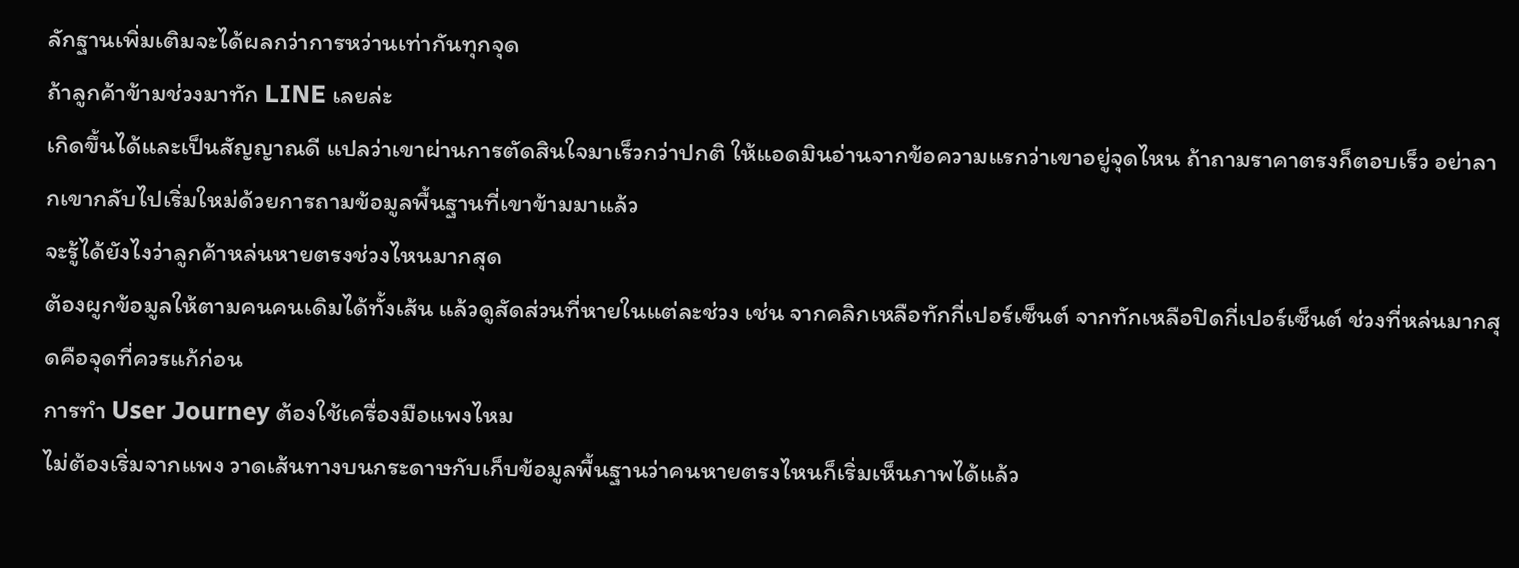ลักฐานเพิ่มเติมจะได้ผลกว่าการหว่านเท่ากันทุกจุด
ถ้าลูกค้าข้ามช่วงมาทัก LINE เลยล่ะ
เกิดขึ้นได้และเป็นสัญญาณดี แปลว่าเขาผ่านการตัดสินใจมาเร็วกว่าปกติ ให้แอดมินอ่านจากข้อความแรกว่าเขาอยู่จุดไหน ถ้าถามราคาตรงก็ตอบเร็ว อย่าลากเขากลับไปเริ่มใหม่ด้วยการถามข้อมูลพื้นฐานที่เขาข้ามมาแล้ว
จะรู้ได้ยังไงว่าลูกค้าหล่นหายตรงช่วงไหนมากสุด
ต้องผูกข้อมูลให้ตามคนคนเดิมได้ทั้งเส้น แล้วดูสัดส่วนที่หายในแต่ละช่วง เช่น จากคลิกเหลือทักกี่เปอร์เซ็นต์ จากทักเหลือปิดกี่เปอร์เซ็นต์ ช่วงที่หล่นมากสุดคือจุดที่ควรแก้ก่อน
การทำ User Journey ต้องใช้เครื่องมือแพงไหม
ไม่ต้องเริ่มจากแพง วาดเส้นทางบนกระดาษกับเก็บข้อมูลพื้นฐานว่าคนหายตรงไหนก็เริ่มเห็นภาพได้แล้ว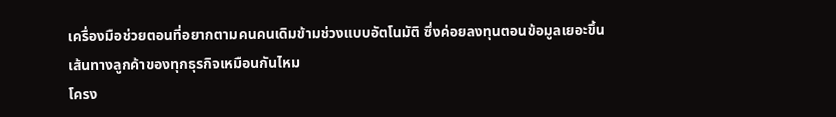เครื่องมือช่วยตอนที่อยากตามคนคนเดิมข้ามช่วงแบบอัตโนมัติ ซึ่งค่อยลงทุนตอนข้อมูลเยอะขึ้น
เส้นทางลูกค้าของทุกธุรกิจเหมือนกันไหม
โครง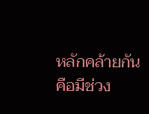หลักคล้ายกันคือมีช่วง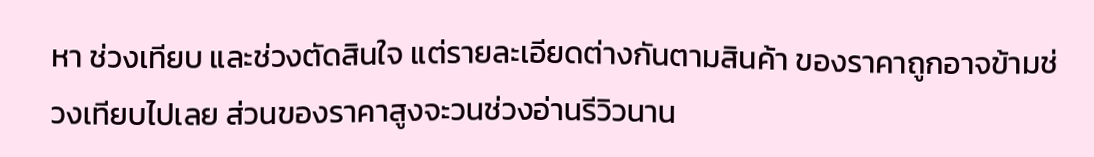หา ช่วงเทียบ และช่วงตัดสินใจ แต่รายละเอียดต่างกันตามสินค้า ของราคาถูกอาจข้ามช่วงเทียบไปเลย ส่วนของราคาสูงจะวนช่วงอ่านรีวิวนาน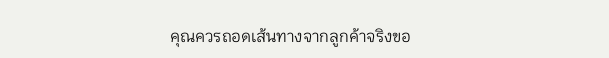คุณควรถอดเส้นทางจากลูกค้าจริงขอ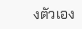งตัวเอง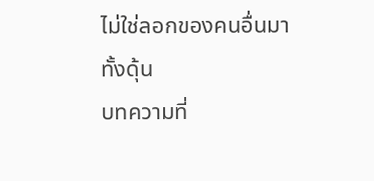ไม่ใช่ลอกของคนอื่นมาทั้งดุ้น
บทความที่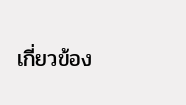เกี่ยวข้อง